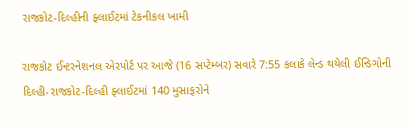રાજકોટ-દિલ્હીની ફ્લાઈટમાં ટેકનીકલ ખામી

રાજકોટ ઈન્ટરનેશનલ એરપોર્ટ પર આજે (16 સપ્ટેમ્બર) સવારે 7:55 કલાકે લેન્ડ થયેલી ઈન્ડિગોની દિલ્હી-રાજકોટ-દિલ્હી ફ્લાઈટમાં 140 મુસાફરોને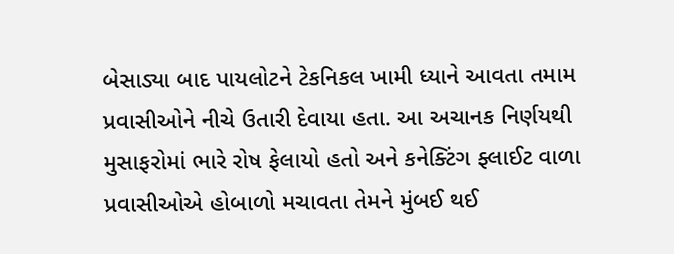બેસાડ્યા બાદ પાયલોટને ટેકનિકલ ખામી ધ્યાને આવતા તમામ પ્રવાસીઓને નીચે ઉતારી દેવાયા હતા. આ અચાનક નિર્ણયથી મુસાફરોમાં ભારે રોષ ફેલાયો હતો અને કનેક્ટિંગ ફ્લાઈટ વાળા પ્રવાસીઓએ હોબાળો મચાવતા તેમને મુંબઈ થઈ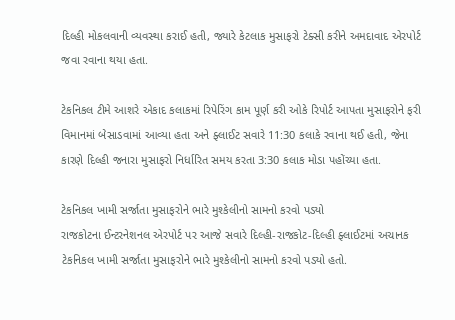દિલ્હી મોકલવાની વ્યવસ્થા કરાઈ હતી, જ્યારે કેટલાક મુસાફરો ટેક્સી કરીને અમદાવાદ એરપોર્ટ જવા રવાના થયા હતા.

ટેકનિકલ ટીમે આશરે એકાદ કલાકમાં રિપેરિંગ કામ પૂર્ણ કરી ઓકે રિપોર્ટ આપતા મુસાફરોને ફરી વિમાનમાં બેસાડવામાં આવ્યા હતા અને ફ્લાઈટ સવારે 11:30 કલાકે રવાના થઈ હતી, જેના કારણે દિલ્હી જનારા મુસાફરો નિર્ધારિત સમય કરતા 3:30 કલાક મોડા પહોંચ્યા હતા.

ટેકનિકલ ખામી સર્જાતા મુસાફરોને ભારે મુશ્કેલીનો સામનો કરવો પડ્યો
રાજકોટના ઈન્ટરનેશનલ એરપોર્ટ પર આજે સવારે દિલ્હી-રાજકોટ-દિલ્હી ફ્લાઈટમાં અચાનક ટેકનિકલ ખામી સર્જાતા મુસાફરોને ભારે મુશ્કેલીનો સામનો કરવો પડ્યો હતો.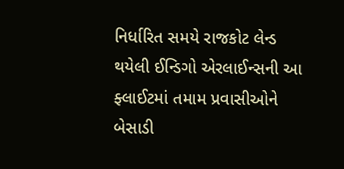નિર્ધારિત સમયે રાજકોટ લેન્ડ થયેલી ઈન્ડિગો એરલાઈન્સની આ ફ્લાઈટમાં તમામ પ્રવાસીઓને બેસાડી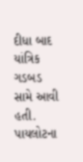દીધા બાદ યાંત્રિક ગડબડ સામે આવી હતી. પાયલોટના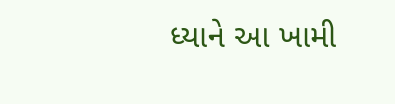ધ્યાને આ ખામી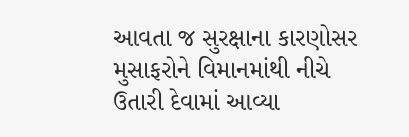આવતા જ સુરક્ષાના કારણોસર મુસાફરોને વિમાનમાંથી નીચે ઉતારી દેવામાં આવ્યા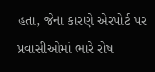હતા, જેના કારણે એરપોર્ટ પર પ્રવાસીઓમાં ભારે રોષ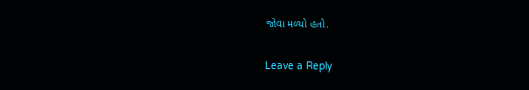જોવા મળ્યો હતો.

Leave a Reply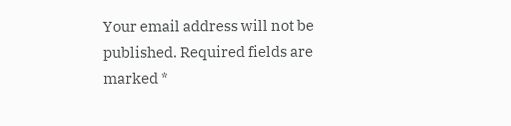Your email address will not be published. Required fields are marked *